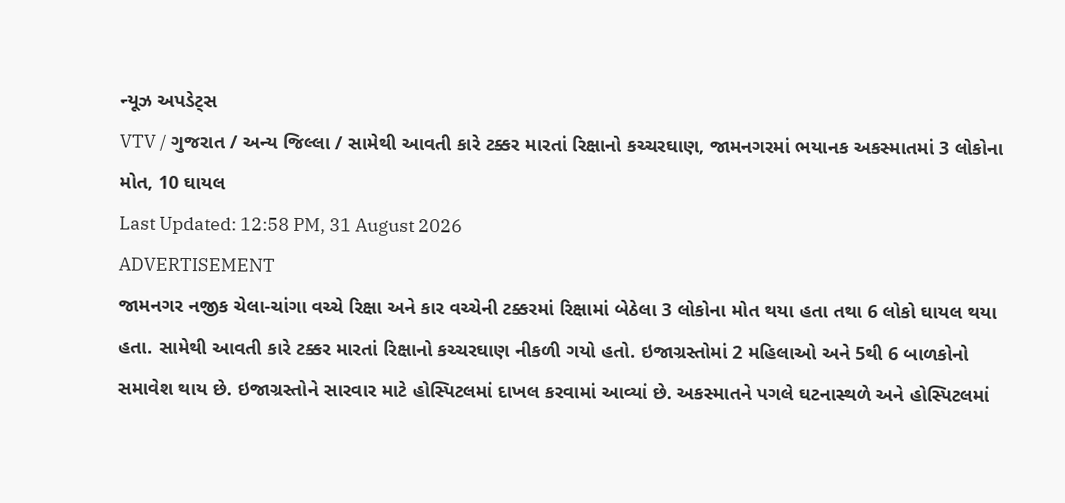ન્યૂઝ અપડેટ્સ
VTV / ગુજરાત / અન્ય જિલ્લા / સામેથી આવતી કારે ટક્કર મારતાં રિક્ષાનો કચ્ચરઘાણ, જામનગરમાં ભયાનક અકસ્માતમાં 3 લોકોના મોત, 10 ઘાયલ
Last Updated: 12:58 PM, 31 August 2026
ADVERTISEMENT
જામનગર નજીક ચેલા-ચાંગા વચ્ચે રિક્ષા અને કાર વચ્ચેની ટક્કરમાં રિક્ષામાં બેઠેલા 3 લોકોના મોત થયા હતા તથા 6 લોકો ઘાયલ થયા હતા. સામેથી આવતી કારે ટક્કર મારતાં રિક્ષાનો કચ્ચરઘાણ નીકળી ગયો હતો. ઇજાગ્રસ્તોમાં 2 મહિલાઓ અને 5થી 6 બાળકોનો સમાવેશ થાય છે. ઇજાગ્રસ્તોને સારવાર માટે હોસ્પિટલમાં દાખલ કરવામાં આવ્યાં છે. અકસ્માતને પગલે ઘટનાસ્થળે અને હોસ્પિટલમાં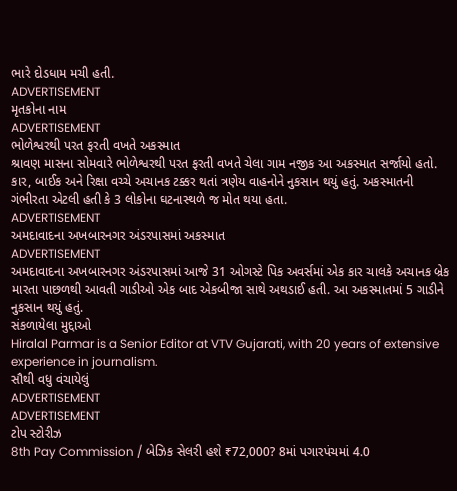ભારે દોડધામ મચી હતી.
ADVERTISEMENT
મૃતકોના નામ
ADVERTISEMENT
ભોળેશ્વરથી પરત ફરતી વખતે અકસ્માત
શ્રાવણ માસના સોમવારે ભોળેશ્વરથી પરત ફરતી વખતે ચેલા ગામ નજીક આ અકસ્માત સર્જાયો હતો. કાર, બાઈક અને રિક્ષા વચ્ચે અચાનક ટક્કર થતાં ત્રણેય વાહનોને નુકસાન થયું હતું. અકસ્માતની ગંભીરતા એટલી હતી કે 3 લોકોના ઘટનાસ્થળે જ મોત થયા હતા.
ADVERTISEMENT
અમદાવાદના અખબારનગર અંડરપાસમાં અકસ્માત
ADVERTISEMENT
અમદાવાદના અખબારનગર અંડરપાસમાં આજે 31 ઓગસ્ટે પિક અવર્સમાં એક કાર ચાલકે અચાનક બ્રેક મારતા પાછળથી આવતી ગાડીઓ એક બાદ એકબીજા સાથે અથડાઈ હતી. આ અકસ્માતમાં 5 ગાડીને નુકસાન થયું હતું.
સંકળાયેલા મુદ્દાઓ
Hiralal Parmar is a Senior Editor at VTV Gujarati, with 20 years of extensive experience in journalism.
સૌથી વધુ વંચાયેલું
ADVERTISEMENT
ADVERTISEMENT
ટોપ સ્ટોરીઝ
8th Pay Commission / બેઝિક સેલરી હશે ₹72,000? 8માં પગારપંચમાં 4.0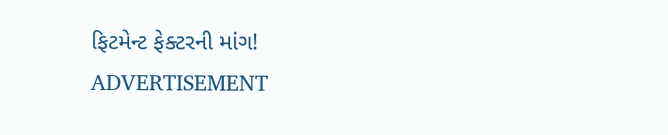ફિટમેન્ટ ફેક્ટરની માંગ!
ADVERTISEMENT